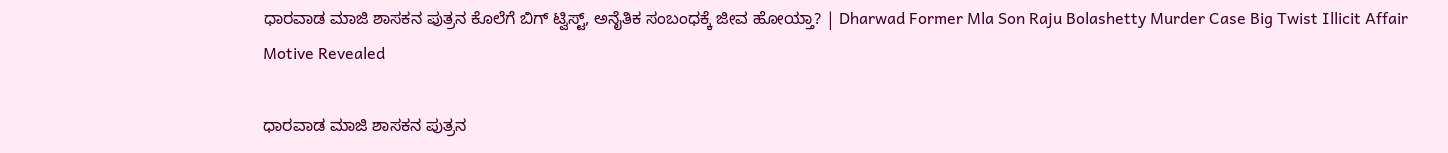ಧಾರವಾಡ ಮಾಜಿ ಶಾಸಕನ ಪುತ್ರನ ಕೊಲೆಗೆ ಬಿಗ್ ಟ್ವಿಸ್ಟ್, ಅನೈತಿಕ ಸಂಬಂಧಕ್ಕೆ ಜೀವ ಹೋಯ್ತಾ? | Dharwad Former Mla Son Raju Bolashetty Murder Case Big Twist Illicit Affair Motive Revealed

ಧಾರವಾಡ ಮಾಜಿ ಶಾಸಕನ ಪುತ್ರನ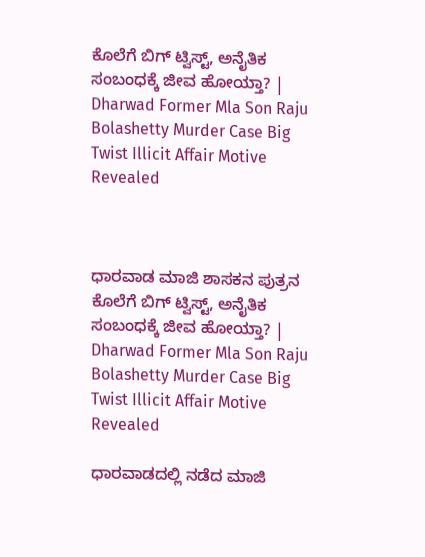ಕೊಲೆಗೆ ಬಿಗ್ ಟ್ವಿಸ್ಟ್, ಅನೈತಿಕ ಸಂಬಂಧಕ್ಕೆ ಜೀವ ಹೋಯ್ತಾ? | Dharwad Former Mla Son Raju Bolashetty Murder Case Big Twist Illicit Affair Motive Revealed



ಧಾರವಾಡ ಮಾಜಿ ಶಾಸಕನ ಪುತ್ರನ ಕೊಲೆಗೆ ಬಿಗ್ ಟ್ವಿಸ್ಟ್, ಅನೈತಿಕ ಸಂಬಂಧಕ್ಕೆ ಜೀವ ಹೋಯ್ತಾ? | Dharwad Former Mla Son Raju Bolashetty Murder Case Big Twist Illicit Affair Motive Revealed

ಧಾರವಾಡದಲ್ಲಿ ನಡೆದ ಮಾಜಿ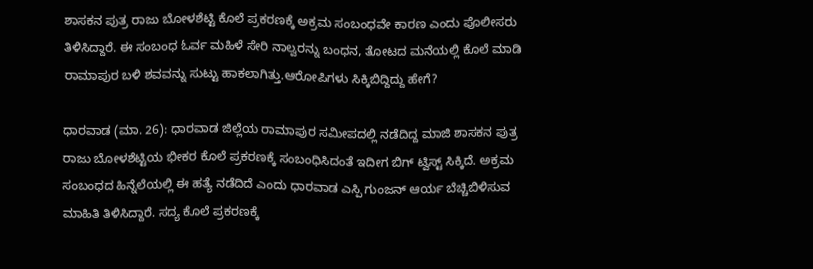ಶಾಸಕನ ಪುತ್ರ ರಾಜು ಬೋಳಶೆಟ್ಟಿ ಕೊಲೆ ಪ್ರಕರಣಕ್ಕೆ ಅಕ್ರಮ ಸಂಬಂಧವೇ ಕಾರಣ ಎಂದು ಪೊಲೀಸರು ತಿಳಿಸಿದ್ದಾರೆ. ಈ ಸಂಬಂಧ ಓರ್ವ ಮಹಿಳೆ ಸೇರಿ ನಾಲ್ವರನ್ನು ಬಂಧನ, ತೋಟದ ಮನೆಯಲ್ಲಿ ಕೊಲೆ ಮಾಡಿ ರಾಮಾಪುರ ಬಳಿ ಶವವನ್ನು ಸುಟ್ಟು ಹಾಕಲಾಗಿತ್ತು.ಆರೋಪಿಗಳು ಸಿಕ್ಕಿಬಿದ್ದಿದ್ದು ಹೇಗೆ?

ಧಾರವಾಡ (ಮಾ. 26): ಧಾರವಾಡ ಜಿಲ್ಲೆಯ ರಾಮಾಪುರ ಸಮೀಪದಲ್ಲಿ ನಡೆದಿದ್ದ ಮಾಜಿ ಶಾಸಕನ ಪುತ್ರ ರಾಜು ಬೋಳಶೆಟ್ಟಿಯ ಭೀಕರ ಕೊಲೆ ಪ್ರಕರಣಕ್ಕೆ ಸಂಬಂಧಿಸಿದಂತೆ ಇದೀಗ ಬಿಗ್ ಟ್ವಿಸ್ಟ್ ಸಿಕ್ಕಿದೆ. ಅಕ್ರಮ ಸಂಬಂಧದ ಹಿನ್ನೆಲೆಯಲ್ಲಿ ಈ ಹತ್ಯೆ ನಡೆದಿದೆ ಎಂದು ಧಾರವಾಡ ಎಸ್ಪಿ ಗುಂಜನ್ ಆರ್ಯ ಬೆಚ್ಚಿಬಿಳಿಸುವ ಮಾಹಿತಿ ತಿಳಿಸಿದ್ದಾರೆ. ಸದ್ಯ ಕೊಲೆ ಪ್ರಕರಣಕ್ಕೆ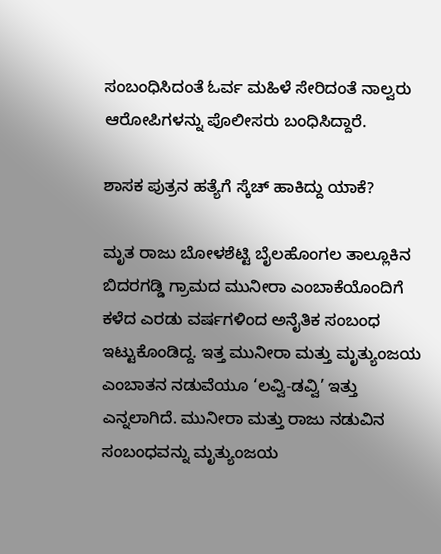ಸಂಬಂಧಿಸಿದಂತೆ ಓರ್ವ ಮಹಿಳೆ ಸೇರಿದಂತೆ ನಾಲ್ವರು ಆರೋಪಿಗಳನ್ನು ಪೊಲೀಸರು ಬಂಧಿಸಿದ್ದಾರೆ.

ಶಾಸಕ ಪುತ್ರನ ಹತ್ಯೆಗೆ ಸ್ಕೆಚ್ ಹಾಕಿದ್ದು ಯಾಕೆ?

ಮೃತ ರಾಜು ಬೋಳಶೆಟ್ಟಿ ಬೈಲಹೊಂಗಲ ತಾಲ್ಲೂಕಿನ ಬಿದರಗಡ್ಡಿ ಗ್ರಾಮದ ಮುನೀರಾ ಎಂಬಾಕೆಯೊಂದಿಗೆ ಕಳೆದ ಎರಡು ವರ್ಷಗಳಿಂದ ಅನೈತಿಕ ಸಂಬಂಧ ಇಟ್ಟುಕೊಂಡಿದ್ದ. ಇತ್ತ ಮುನೀರಾ ಮತ್ತು ಮೃತ್ಯುಂಜಯ ಎಂಬಾತನ ನಡುವೆಯೂ ‘ಲವ್ವಿ-ಡವ್ವಿ’ ಇತ್ತು ಎನ್ನಲಾಗಿದೆ. ಮುನೀರಾ ಮತ್ತು ರಾಜು ನಡುವಿನ ಸಂಬಂಧವನ್ನು ಮೃತ್ಯುಂಜಯ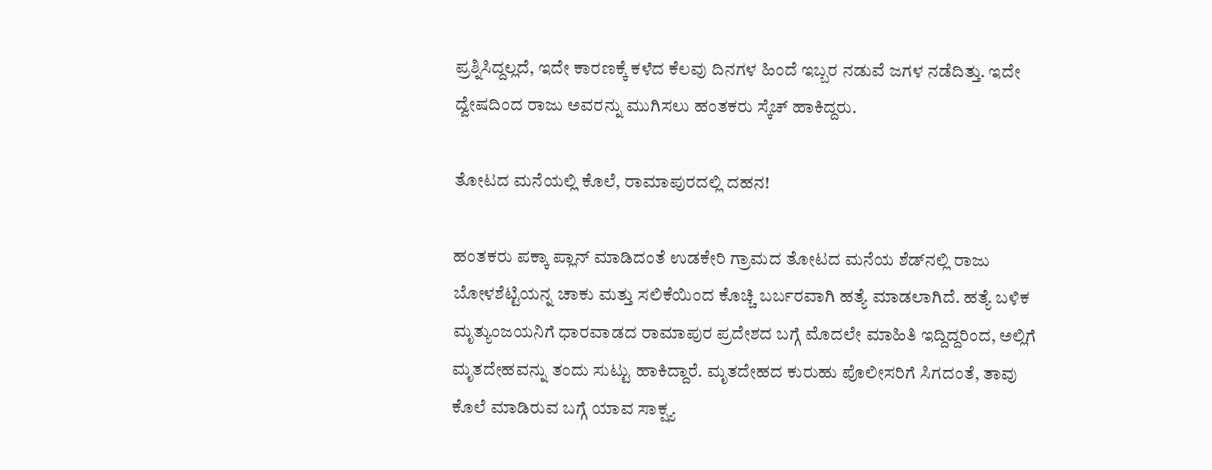ಪ್ರಶ್ನಿಸಿದ್ದಲ್ಲದೆ, ಇದೇ ಕಾರಣಕ್ಕೆ ಕಳೆದ ಕೆಲವು ದಿನಗಳ ಹಿಂದೆ ಇಬ್ಬರ ನಡುವೆ ಜಗಳ ನಡೆದಿತ್ತು. ಇದೇ ದ್ವೇಷದಿಂದ ರಾಜು ಅವರನ್ನು ಮುಗಿಸಲು ಹಂತಕರು ಸ್ಕೆಚ್ ಹಾಕಿದ್ದರು.

ತೋಟದ ಮನೆಯಲ್ಲಿ ಕೊಲೆ, ರಾಮಾಪುರದಲ್ಲಿ ದಹನ!

ಹಂತಕರು ಪಕ್ಕಾ ಪ್ಲಾನ್ ಮಾಡಿದಂತೆ ಉಡಕೇರಿ ಗ್ರಾಮದ ತೋಟದ ಮನೆಯ ಶೆಡ್‌ನಲ್ಲಿ ರಾಜು ಬೋಳಶೆಟ್ಟಿಯನ್ನ ಚಾಕು ಮತ್ತು ಸಲಿಕೆಯಿಂದ ಕೊಚ್ಚಿ ಬರ್ಬರವಾಗಿ ಹತ್ಯೆ ಮಾಡಲಾಗಿದೆ. ಹತ್ಯೆ ಬಳಿಕ ಮೃತ್ಯುಂಜಯನಿಗೆ ಧಾರವಾಡದ ರಾಮಾಪುರ ಪ್ರದೇಶದ ಬಗ್ಗೆ ಮೊದಲೇ ಮಾಹಿತಿ ಇದ್ದಿದ್ದರಿಂದ, ಅಲ್ಲಿಗೆ ಮೃತದೇಹವನ್ನು ತಂದು ಸುಟ್ಟು ಹಾಕಿದ್ದಾರೆ. ಮೃತದೇಹದ ಕುರುಹು ಪೊಲೀಸರಿಗೆ ಸಿಗದಂತೆ, ತಾವು ಕೊಲೆ ಮಾಡಿರುವ ಬಗ್ಗೆ ಯಾವ ಸಾಕ್ಷ್ಯ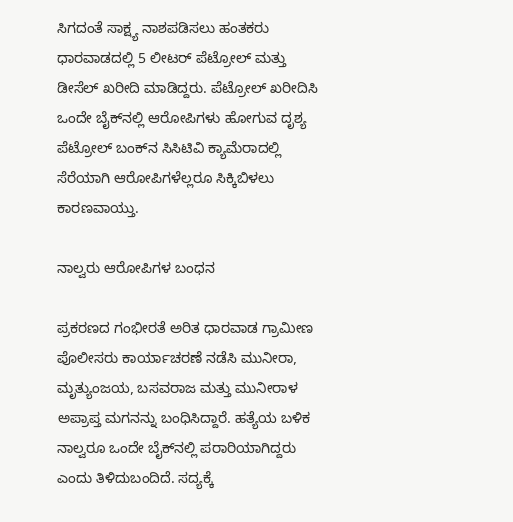ಸಿಗದಂತೆ ಸಾಕ್ಷ್ಯ ನಾಶಪಡಿಸಲು ಹಂತಕರು ಧಾರವಾಡದಲ್ಲಿ 5 ಲೀಟರ್ ಪೆಟ್ರೋಲ್ ಮತ್ತು ಡೀಸೆಲ್ ಖರೀದಿ ಮಾಡಿದ್ದರು. ಪೆಟ್ರೋಲ್ ಖರೀದಿಸಿ ಒಂದೇ ಬೈಕ್‌ನಲ್ಲಿ ಆರೋಪಿಗಳು ಹೋಗುವ ದೃಶ್ಯ ಪೆಟ್ರೋಲ್ ಬಂಕ್‌ನ ಸಿಸಿಟಿವಿ ಕ್ಯಾಮೆರಾದಲ್ಲಿ ಸೆರೆಯಾಗಿ ಆರೋಪಿಗಳೆಲ್ಲರೂ ಸಿಕ್ಕಿಬಿಳಲು ಕಾರಣವಾಯ್ತು.

ನಾಲ್ವರು ಆರೋಪಿಗಳ ಬಂಧನ

ಪ್ರಕರಣದ ಗಂಭೀರತೆ ಅರಿತ ಧಾರವಾಡ ಗ್ರಾಮೀಣ ಪೊಲೀಸರು ಕಾರ್ಯಾಚರಣೆ ನಡೆಸಿ ಮುನೀರಾ, ಮೃತ್ಯುಂಜಯ, ಬಸವರಾಜ ಮತ್ತು ಮುನೀರಾಳ ಅಪ್ರಾಪ್ತ ಮಗನನ್ನು ಬಂಧಿಸಿದ್ದಾರೆ. ಹತ್ಯೆಯ ಬಳಿಕ ನಾಲ್ವರೂ ಒಂದೇ ಬೈಕ್‌ನಲ್ಲಿ ಪರಾರಿಯಾಗಿದ್ದರು ಎಂದು ತಿಳಿದುಬಂದಿದೆ. ಸದ್ಯಕ್ಕೆ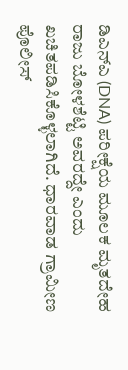ಡಿಎನ್‌ಎ (DNA) ಪರೀಕ್ಷೆಯ ಮೂಲಕ ಮೃತದೇಹ ರಾಜು ಬೋಳಶೆಟ್ಟಿ ಅವರದ್ದೇ ಎಂದು ಖಚಿತಪಡಿಸಿಕೊಳ್ಳಲಾಗಿದೆ. ಧಾರವಾಡ ಗ್ರಾಮೀಣ ಪೊಲೀಸ್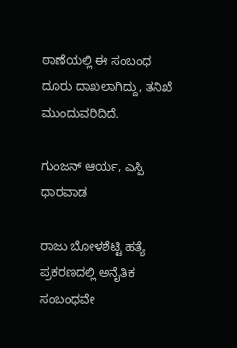ಠಾಣೆಯಲ್ಲಿ ಈ ಸಂಬಂಧ ದೂರು ದಾಖಲಾಗಿದ್ದು, ತನಿಖೆ ಮುಂದುವರಿದಿದೆ.

ಗುಂಜನ್ ಆರ್ಯ, ಎಸ್ಪಿ ಧಾರವಾಡ

ರಾಜು ಬೋಳಶೆಟ್ಟಿ ಹತ್ಯೆ ಪ್ರಕರಣದಲ್ಲಿ ಅನೈತಿಕ ಸಂಬಂಧವೇ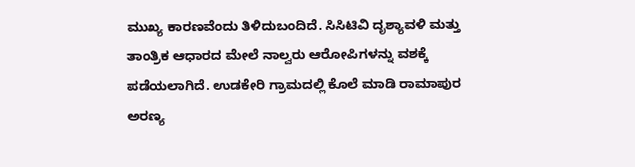ಮುಖ್ಯ ಕಾರಣವೆಂದು ತಿಳಿದುಬಂದಿದೆ. ಸಿಸಿಟಿವಿ ದೃಶ್ಯಾವಳಿ ಮತ್ತು ತಾಂತ್ರಿಕ ಆಧಾರದ ಮೇಲೆ ನಾಲ್ವರು ಆರೋಪಿಗಳನ್ನು ವಶಕ್ಕೆ ಪಡೆಯಲಾಗಿದೆ. ಉಡಕೇರಿ ಗ್ರಾಮದಲ್ಲಿ ಕೊಲೆ ಮಾಡಿ ರಾಮಾಪುರ ಅರಣ್ಯ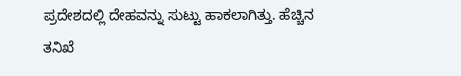ಪ್ರದೇಶದಲ್ಲಿ ದೇಹವನ್ನು ಸುಟ್ಟು ಹಾಕಲಾಗಿತ್ತು. ಹೆಚ್ಚಿನ ತನಿಖೆ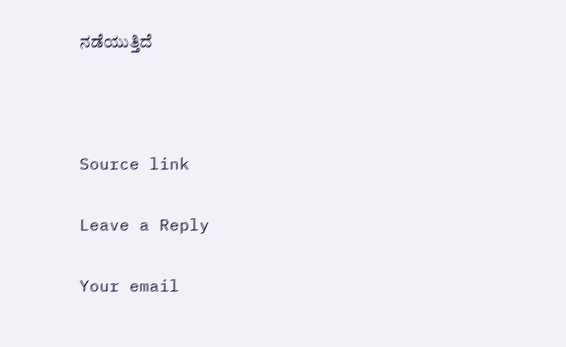ನಡೆಯುತ್ತಿದೆ



Source link

Leave a Reply

Your email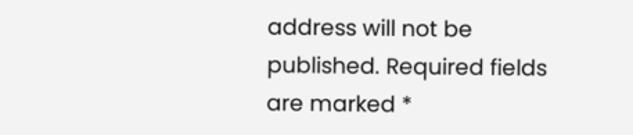address will not be published. Required fields are marked *